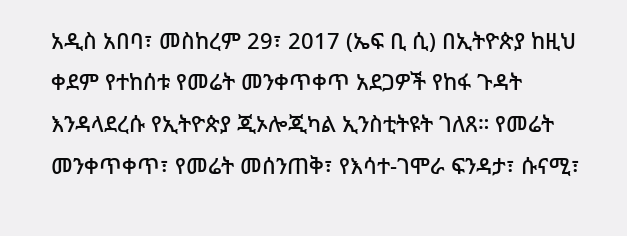አዲስ አበባ፣ መስከረም 29፣ 2017 (ኤፍ ቢ ሲ) በኢትዮጵያ ከዚህ ቀደም የተከሰቱ የመሬት መንቀጥቀጥ አደጋዎች የከፋ ጉዳት እንዳላደረሱ የኢትዮጵያ ጂኦሎጂካል ኢንስቲትዩት ገለጸ። የመሬት መንቀጥቀጥ፣ የመሬት መሰንጠቅ፣ የእሳተ-ገሞራ ፍንዳታ፣ ሱናሚ፣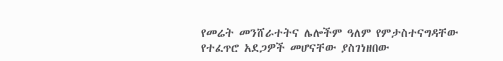የመሬት መንሸራተትና ሌሎችም ዓለም የምታስተናግዳቸው የተፈጥሮ አደጋዎች መሆናቸው ያስገነዘበው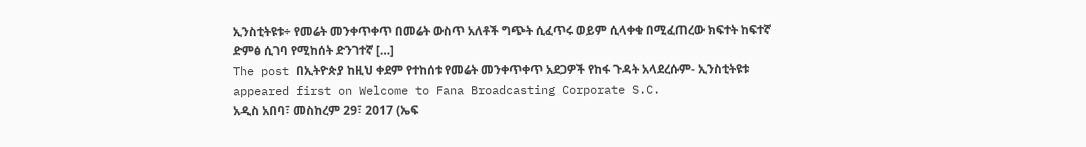ኢንስቲትዩቱ÷ የመሬት መንቀጥቀጥ በመሬት ውስጥ አለቶች ግጭት ሲፈጥሩ ወይም ሲላቀቁ በሚፈጠረው ክፍተት ከፍተኛ ድምፅ ሲገባ የሚከሰት ድንገተኛ […]
The post በኢትዮጵያ ከዚህ ቀደም የተከሰቱ የመሬት መንቀጥቀጥ አደጋዎች የከፋ ጉዳት አላደረሱም- ኢንስቲትዩቱ appeared first on Welcome to Fana Broadcasting Corporate S.C.
አዲስ አበባ፣ መስከረም 29፣ 2017 (ኤፍ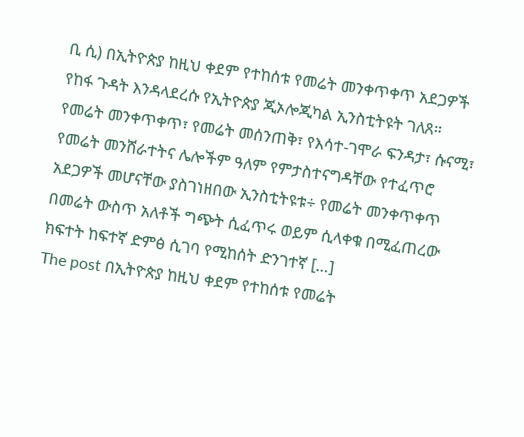ቢ ሲ) በኢትዮጵያ ከዚህ ቀደም የተከሰቱ የመሬት መንቀጥቀጥ አደጋዎች የከፋ ጉዳት እንዳላደረሱ የኢትዮጵያ ጂኦሎጂካል ኢንስቲትዩት ገለጸ። የመሬት መንቀጥቀጥ፣ የመሬት መሰንጠቅ፣ የእሳተ-ገሞራ ፍንዳታ፣ ሱናሚ፣ የመሬት መንሸራተትና ሌሎችም ዓለም የምታስተናግዳቸው የተፈጥሮ አደጋዎች መሆናቸው ያስገነዘበው ኢንስቲትዩቱ÷ የመሬት መንቀጥቀጥ በመሬት ውስጥ አለቶች ግጭት ሲፈጥሩ ወይም ሲላቀቁ በሚፈጠረው ክፍተት ከፍተኛ ድምፅ ሲገባ የሚከሰት ድንገተኛ […]
The post በኢትዮጵያ ከዚህ ቀደም የተከሰቱ የመሬት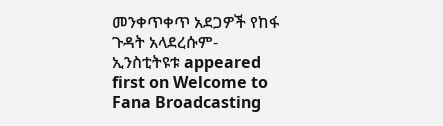መንቀጥቀጥ አደጋዎች የከፋ ጉዳት አላደረሱም- ኢንስቲትዩቱ appeared first on Welcome to Fana Broadcasting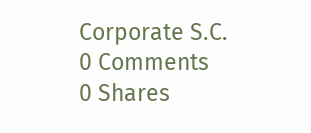Corporate S.C.
0 Comments
0 Shares